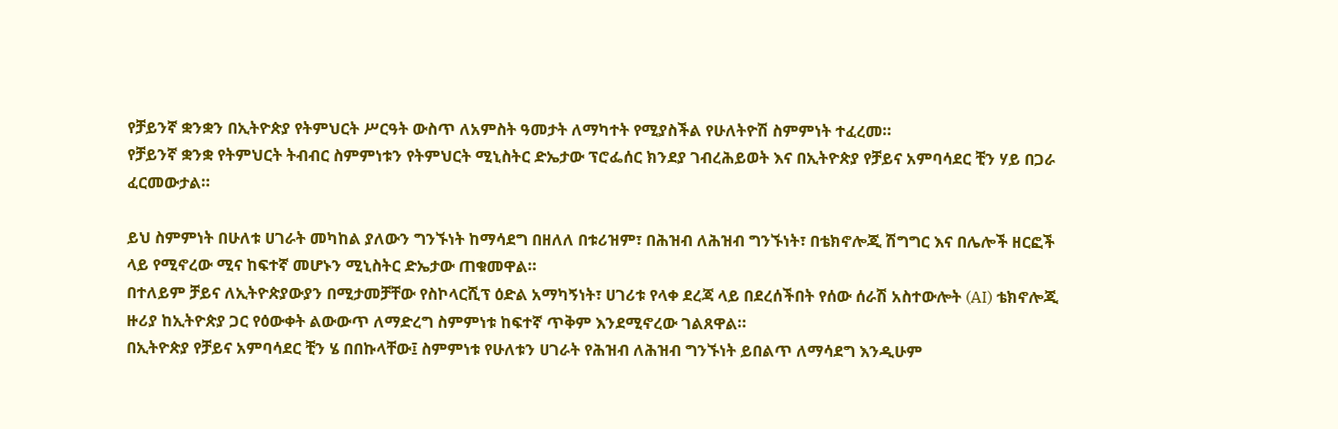የቻይንኛ ቋንቋን በኢትዮጵያ የትምህርት ሥርዓት ውስጥ ለአምስት ዓመታት ለማካተት የሚያስችል የሁለትዮሽ ስምምነት ተፈረመ።
የቻይንኛ ቋንቋ የትምህርት ትብብር ስምምነቱን የትምህርት ሚኒስትር ድኤታው ፕሮፌሰር ክንደያ ገብረሕይወት እና በኢትዮጵያ የቻይና አምባሳደር ቺን ሃይ በጋራ ፈርመውታል።

ይህ ስምምነት በሁለቱ ሀገራት መካከል ያለውን ግንኙነት ከማሳደግ በዘለለ በቱሪዝም፣ በሕዝብ ለሕዝብ ግንኙነት፣ በቴክኖሎጂ ሽግግር እና በሌሎች ዘርፎች ላይ የሚኖረው ሚና ከፍተኛ መሆኑን ሚኒስትር ድኤታው ጠቁመዋል።
በተለይም ቻይና ለኢትዮጵያውያን በሚታመቻቸው የስኮላርሺፕ ዕድል አማካኝነት፣ ሀገሪቱ የላቀ ደረጃ ላይ በደረሰችበት የሰው ሰራሽ አስተውሎት (AI) ቴክኖሎጂ ዙሪያ ከኢትዮጵያ ጋር የዕውቀት ልውውጥ ለማድረግ ስምምነቱ ከፍተኛ ጥቅም እንደሚኖረው ገልጸዋል።
በኢትዮጵያ የቻይና አምባሳደር ቺን ሄ በበኩላቸው፤ ስምምነቱ የሁለቱን ሀገራት የሕዝብ ለሕዝብ ግንኙነት ይበልጥ ለማሳደግ እንዲሁም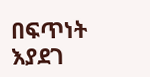በፍጥነት እያደገ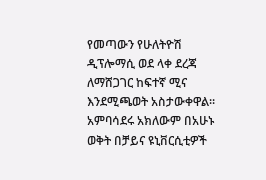የመጣውን የሁለትዮሽ ዲፕሎማሲ ወደ ላቀ ደረጃ ለማሸጋገር ከፍተኛ ሚና እንደሚጫወት አስታውቀዋል።
አምባሳደሩ አክለውም በአሁኑ ወቅት በቻይና ዩኒቨርሲቲዎች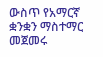ውስጥ የአማርኛ ቋንቋን ማስተማር መጀመሩ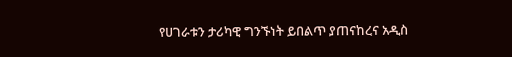የሀገራቱን ታሪካዊ ግንኙነት ይበልጥ ያጠናከረና አዲስ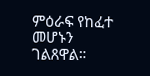ምዕራፍ የከፈተ መሆኑን ገልጸዋል።